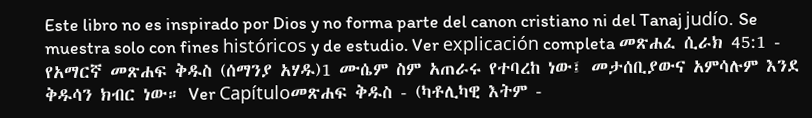Este libro no es inspirado por Dios y no forma parte del canon cristiano ni del Tanaj judío. Se muestra solo con fines históricos y de estudio. Ver explicación completa መጽሐፈ ሲራክ 45:1 - የአማርኛ መጽሐፍ ቅዱስ (ሰማንያ አሃዱ)1 ሙሴም ስም አጠራሩ የተባረከ ነው፤ መታሰቢያውና አምሳሉም እንደ ቅዱሳን ክብር ነው። Ver Capítuloመጽሐፍ ቅዱስ - (ካቶሊካዊ እትም -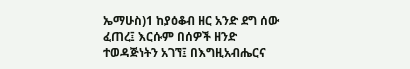ኤማሁስ)1 ከያዕቆብ ዘር አንድ ደግ ሰው ፈጠረ፤ እርሱም በሰዎች ዘንድ ተወዳጅነትን አገኘ፤ በእግዚአብሔርና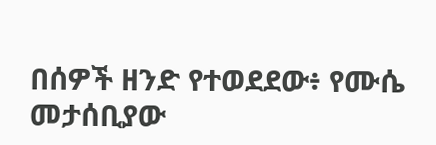በሰዎች ዘንድ የተወደደው፥ የሙሴ መታሰቢያው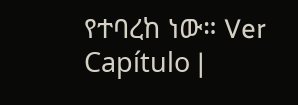የተባረከ ነው። Ver Capítulo |